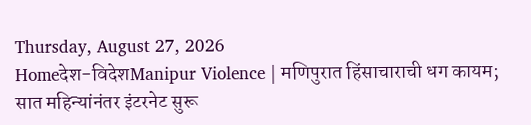Thursday, August 27, 2026
Homeदेश-विदेशManipur Violence | मणिपुरात हिंसाचाराची धग कायम; सात महिन्यांनंतर इंटरनेट सुरू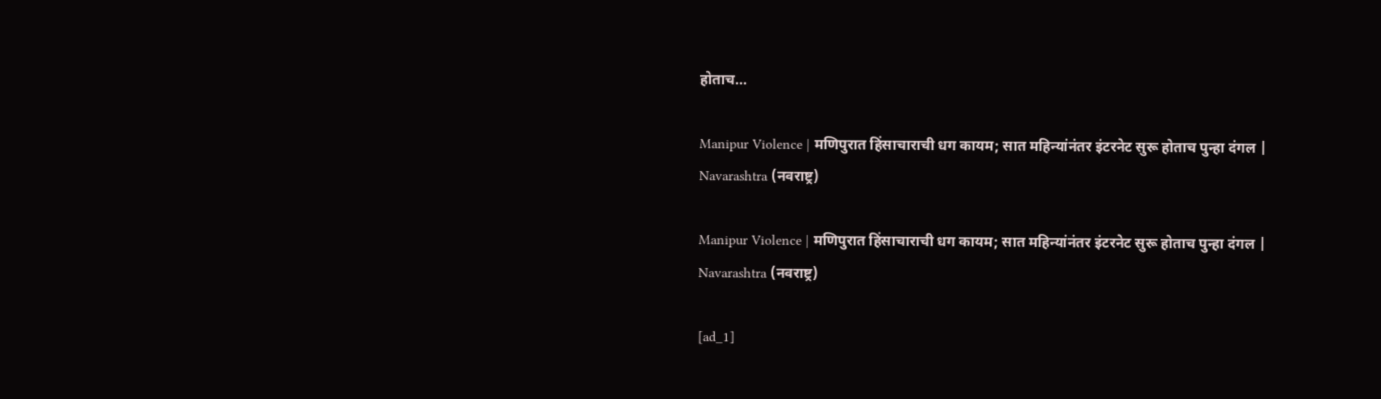होताच...

Manipur Violence | मणिपुरात हिंसाचाराची धग कायम; सात महिन्यांनंतर इंटरनेट सुरू होताच पुन्हा दंगल | Navarashtra (नवराष्ट्र)

Manipur Violence | मणिपुरात हिंसाचाराची धग कायम; सात महिन्यांनंतर इंटरनेट सुरू होताच पुन्हा दंगल | Navarashtra (नवराष्ट्र)

[ad_1]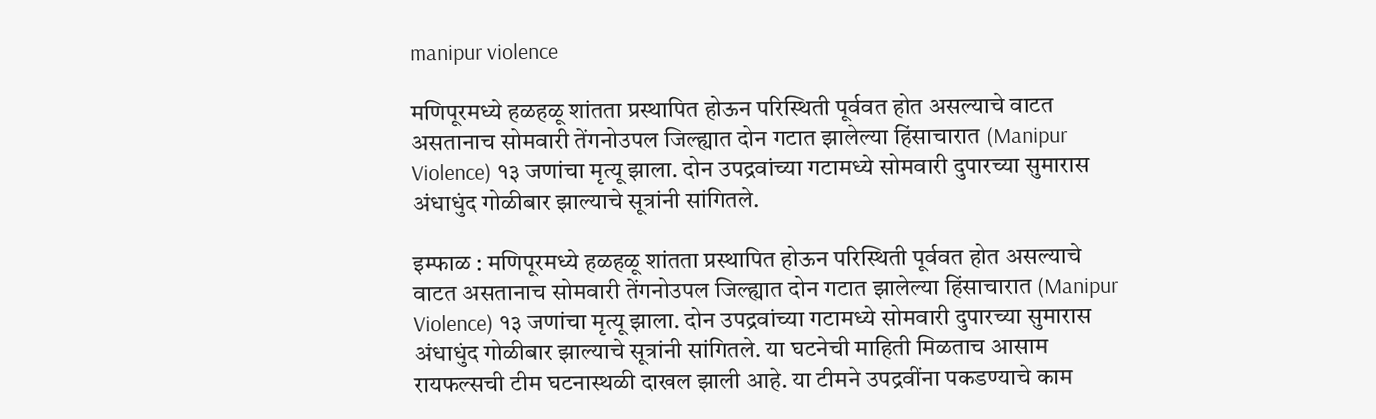manipur violence

मणिपूरमध्ये हळहळू शांतता प्रस्थापित होऊन परिस्थिती पूर्ववत होत असल्याचे वाटत असतानाच सोमवारी तेंगनोउपल जिल्ह्यात दोन गटात झालेल्या हिंसाचारात (Manipur Violence) १३ जणांचा मृत्यू झाला. दोन उपद्रवांच्या गटामध्ये सोमवारी दुपारच्या सुमारास अंधाधुंद गोळीबार झाल्याचे सूत्रांनी सांगितले.

इम्फाळ : मणिपूरमध्ये हळहळू शांतता प्रस्थापित होऊन परिस्थिती पूर्ववत होत असल्याचे वाटत असतानाच सोमवारी तेंगनोउपल जिल्ह्यात दोन गटात झालेल्या हिंसाचारात (Manipur Violence) १३ जणांचा मृत्यू झाला. दोन उपद्रवांच्या गटामध्ये सोमवारी दुपारच्या सुमारास अंधाधुंद गोळीबार झाल्याचे सूत्रांनी सांगितले. या घटनेची माहिती मिळताच आसाम रायफल्सची टीम घटनास्थळी दाखल झाली आहे. या टीमने उपद्रवींना पकडण्याचे काम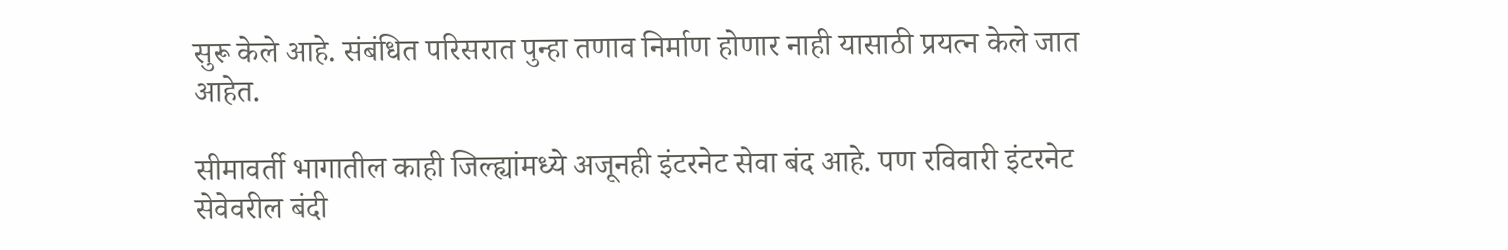सुरू केले आहे. संबंधित परिसरात पुन्हा तणाव निर्माण होणार नाही यासाठी प्रयत्न केले जात आहेत.

सीमावर्ती भागातील काही जिल्ह्यांमध्ये अजूनही इंटरनेट सेवा बंद आहे. पण रविवारी इंटरनेट सेवेवरील बंदी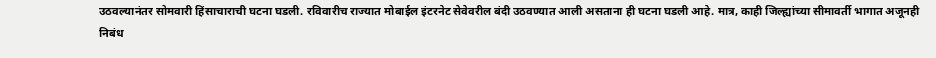उठवल्यानंतर सोमवारी हिंसाचाराची घटना घडली. रविवारीच राज्यात मोबाईल इंटरनेट सेवेवरील बंदी उठवण्यात आली असताना ही घटना घडली आहे. मात्र, काही जिल्ह्यांच्या सीमावर्ती भागात अजूनही निबंध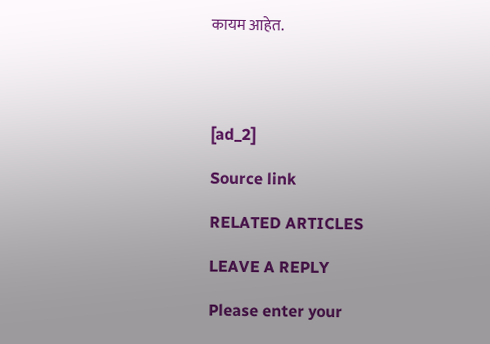कायम आहेत.




[ad_2]

Source link

RELATED ARTICLES

LEAVE A REPLY

Please enter your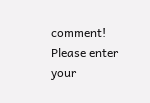comment!
Please enter your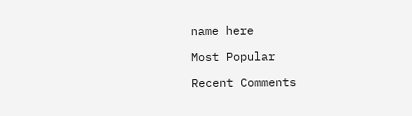name here

Most Popular

Recent Comments